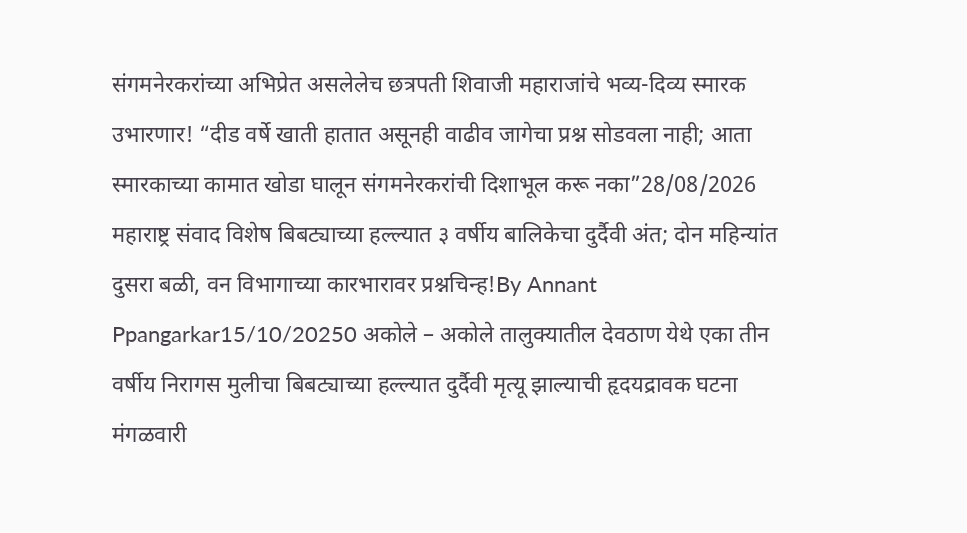संगमनेरकरांच्या अभिप्रेत असलेलेच छत्रपती शिवाजी महाराजांचे भव्य-दिव्य स्मारक उभारणार! “दीड वर्षे खाती हातात असूनही वाढीव जागेचा प्रश्न सोडवला नाही; आता स्मारकाच्या कामात खोडा घालून संगमनेरकरांची दिशाभूल करू नका”28/08/2026
महाराष्ट्र संवाद विशेष बिबट्याच्या हल्ल्यात ३ वर्षीय बालिकेचा दुर्दैवी अंत; दोन महिन्यांत दुसरा बळी, वन विभागाच्या कारभारावर प्रश्नचिन्ह!By Annant Ppangarkar15/10/20250 अकोले – अकोले तालुक्यातील देवठाण येथे एका तीन वर्षीय निरागस मुलीचा बिबट्याच्या हल्ल्यात दुर्दैवी मृत्यू झाल्याची हृदयद्रावक घटना मंगळवारी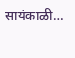सायंकाळी…